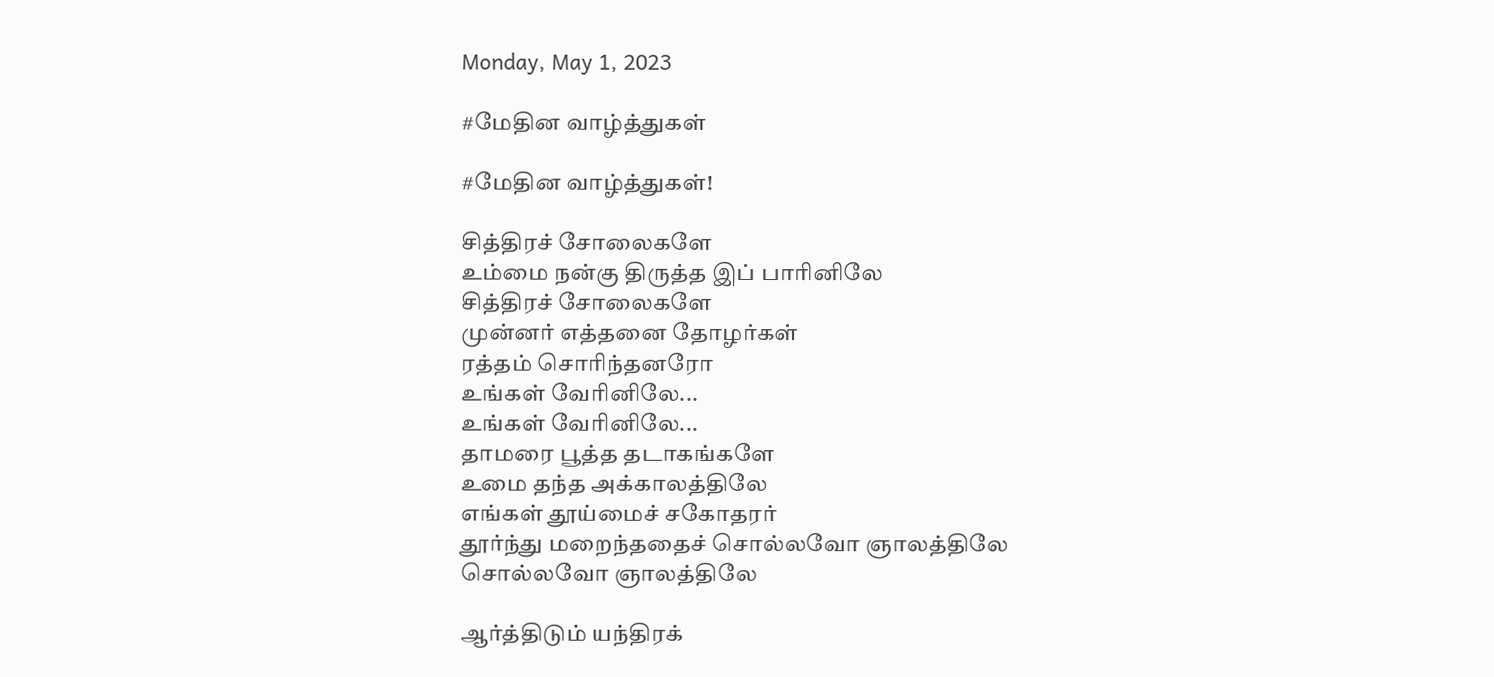Monday, May 1, 2023

#மேதின வாழ்த்துகள்

#மேதின வாழ்த்துகள்!

சித்திரச் சோலைகளே
உம்மை நன்கு திருத்த இப் பாரினிலே
சித்திரச் சோலைகளே
முன்னர் எத்தனை தோழர்கள்
ரத்தம் சொரிந்தனரோ
உங்கள் வேரினிலே...
உங்கள் வேரினிலே...
தாமரை பூத்த தடாகங்களே
உமை தந்த அக்காலத்திலே
எங்கள் தூய்மைச் சகோதரர்
தூர்ந்து மறைந்ததைச் சொல்லவோ ஞாலத்திலே
சொல்லவோ ஞாலத்திலே

ஆர்த்திடும் யந்திரக்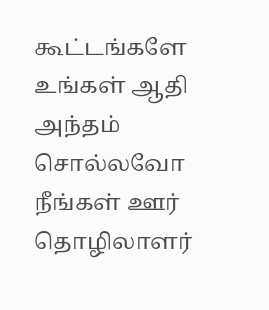கூட்டங்களே
உங்கள் ஆதி அந்தம் சொல்லவோ
நீங்கள் ஊர் தொழிலாளர்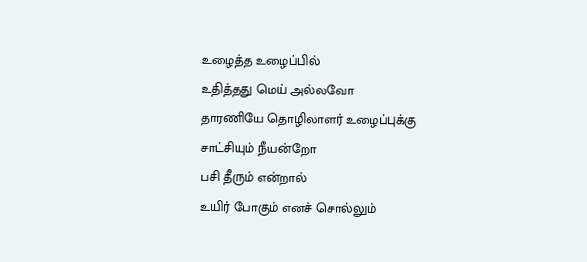உழைத்த உழைப்பில்
உதித்தது மெய் அல்லவோ
தாரணியே தொழிலாளர் உழைப்புக்கு
சாட்சியும் நீயன்றோ
பசி தீரும் என்றால்
உயிர் போகும் எனச் சொல்லும்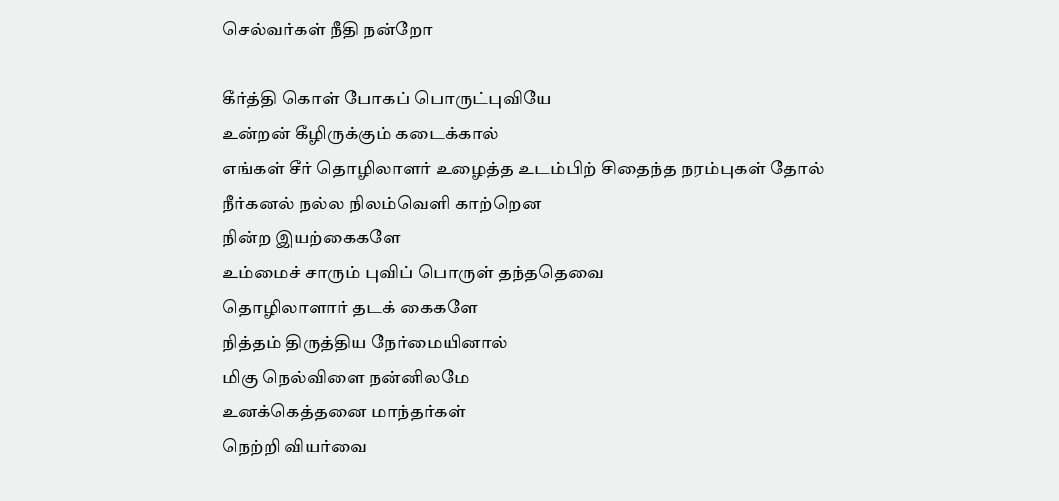செல்வர்கள் நீதி நன்றோ

கீர்த்தி கொள் போகப் பொருட்புவியே
உன்றன் கீழிருக்கும் கடைக்கால்
எங்கள் சீர் தொழிலாளர் உழைத்த உடம்பிற் சிதைந்த நரம்புகள் தோல்
நீர்கனல் நல்ல நிலம்வெளி காற்றென
நின்ற இயற்கைகளே
உம்மைச் சாரும் புவிப் பொருள் தந்ததெவை
தொழிலாளார் தடக் கைகளே
நித்தம் திருத்திய நேர்மையினால்
மிகு நெல்விளை நன்னிலமே
உனக்கெத்தனை மாந்தர்கள்
நெற்றி வியர்வை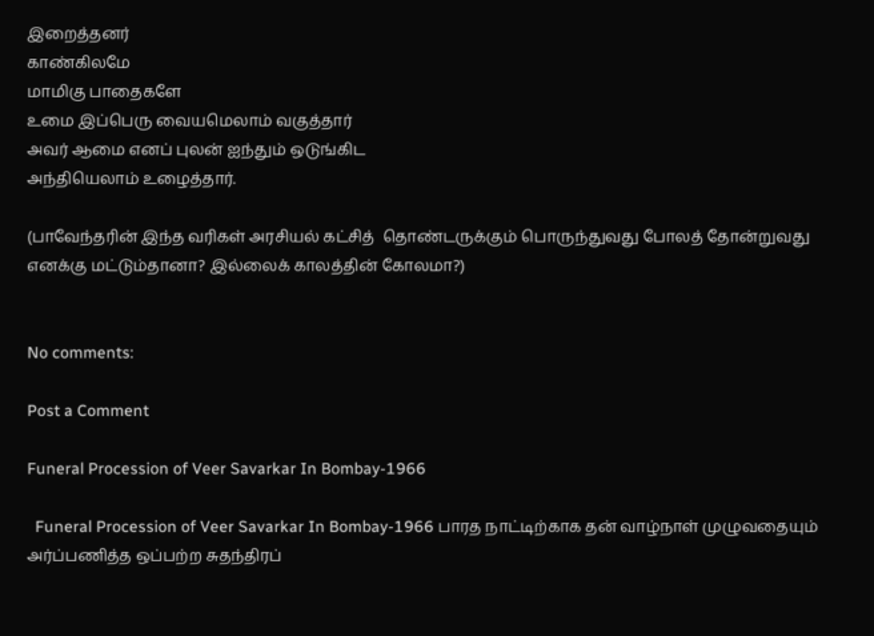இறைத்தனர்
காண்கிலமே
மாமிகு பாதைகளே
உமை இப்பெரு வையமெலாம் வகுத்தார்
அவர் ஆமை எனப் புலன் ஐந்தும் ஒடுங்கிட
அந்தியெலாம் உழைத்தார்.

(பாவேந்தரின் இந்த வரிகள் அரசியல் கட்சித்  தொண்டருக்கும் பொருந்துவது போலத் தோன்றுவது எனக்கு மட்டும்தானா? இல்லைக் காலத்தின் கோலமா?)


No comments:

Post a Comment

Funeral Procession of Veer Savarkar In Bombay-1966

  Funeral Procession of Veer Savarkar In Bombay-1966 பாரத நாட்டிற்காக தன் வாழ்நாள் முழுவதையும் அர்ப்பணித்த ஒப்பற்ற சுதந்திரப்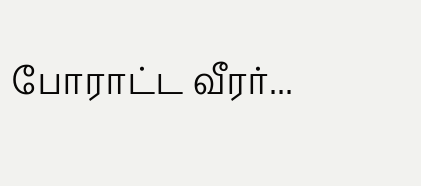போராட்ட வீரர்...